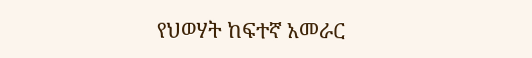የህወሃት ከፍተኛ አመራር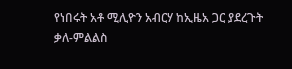የነበሩት አቶ ሚሊዮን አብርሃ ከኢዜአ ጋር ያደረጉት ቃለ-ምልልስ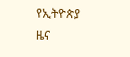የኢትዮጵያ ዜና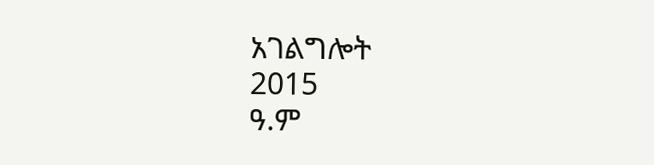አገልግሎት
2015
ዓ.ም